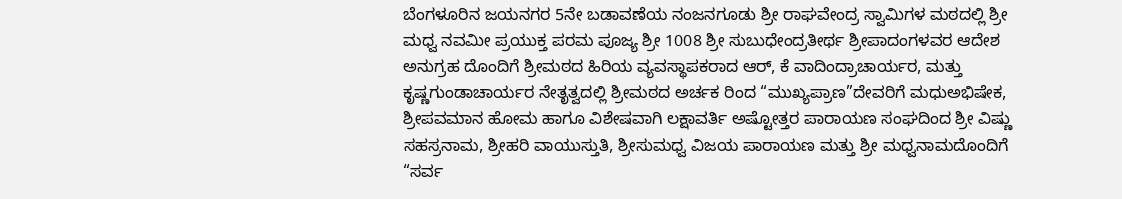ಬೆಂಗಳೂರಿನ ಜಯನಗರ 5ನೇ ಬಡಾವಣೆಯ ನಂಜನಗೂಡು ಶ್ರೀ ರಾಘವೇಂದ್ರ ಸ್ವಾಮಿಗಳ ಮಠದಲ್ಲಿ ಶ್ರೀ ಮಧ್ವ ನವಮೀ ಪ್ರಯುಕ್ತ ಪರಮ ಪೂಜ್ಯ ಶ್ರೀ 1008 ಶ್ರೀ ಸುಬುಧೇಂದ್ರತೀರ್ಥ ಶ್ರೀಪಾದಂಗಳವರ ಆದೇಶ ಅನುಗ್ರಹ ದೊಂದಿಗೆ ಶ್ರೀಮಠದ ಹಿರಿಯ ವ್ಯವಸ್ಥಾಪಕರಾದ ಆರ್, ಕೆ ವಾದಿಂದ್ರಾಚಾರ್ಯರ, ಮತ್ತು ಕೃಷ್ಣಗುಂಡಾಚಾರ್ಯರ ನೇತೃತ್ವದಲ್ಲಿ ಶ್ರೀಮಠದ ಅರ್ಚಕ ರಿಂದ “ಮುಖ್ಯಪ್ರಾಣ”ದೇವರಿಗೆ ಮಧುಅಭಿಷೇಕ, ಶ್ರೀಪವಮಾನ ಹೋಮ ಹಾಗೂ ವಿಶೇಷವಾಗಿ ಲಕ್ಷಾವರ್ತಿ ಅಷ್ಟೋತ್ತರ ಪಾರಾಯಣ ಸಂಘದಿಂದ ಶ್ರೀ ವಿಷ್ಣು ಸಹಸ್ರನಾಮ, ಶ್ರೀಹರಿ ವಾಯುಸ್ತುತಿ, ಶ್ರೀಸುಮಧ್ವ ವಿಜಯ ಪಾರಾಯಣ ಮತ್ತು ಶ್ರೀ ಮಧ್ವನಾಮದೊಂದಿಗೆ “ಸರ್ವ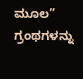ಮೂಲ” ಗ್ರಂಥಗಳನ್ನು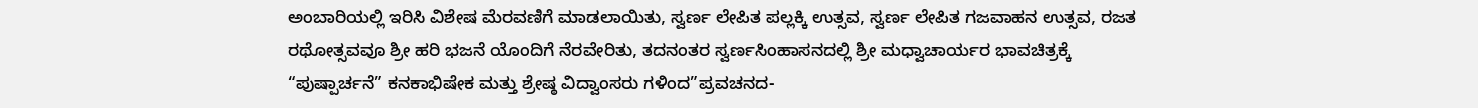ಅಂಬಾರಿಯಲ್ಲಿ ಇರಿಸಿ ವಿಶೇಷ ಮೆರವಣಿಗೆ ಮಾಡಲಾಯಿತು, ಸ್ವರ್ಣ ಲೇಪಿತ ಪಲ್ಲಕ್ಕಿ ಉತ್ಸವ, ಸ್ವರ್ಣ ಲೇಪಿತ ಗಜವಾಹನ ಉತ್ಸವ, ರಜತ ರಥೋತ್ಸವವೂ ಶ್ರೀ ಹರಿ ಭಜನೆ ಯೊಂದಿಗೆ ನೆರವೇರಿತು, ತದನಂತರ ಸ್ವರ್ಣಸಿಂಹಾಸನದಲ್ಲಿ ಶ್ರೀ ಮಧ್ವಾಚಾರ್ಯರ ಭಾವಚಿತ್ರಕ್ಕೆ “ಪುಷ್ಪಾರ್ಚನೆ” ಕನಕಾಭಿಷೇಕ ಮತ್ತು ಶ್ರೇಷ್ಠ ವಿದ್ವಾಂಸರು ಗಳಿಂದ”ಪ್ರವಚನದ-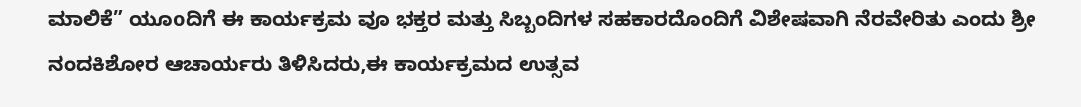ಮಾಲಿಕೆ” ಯೂoದಿಗೆ ಈ ಕಾರ್ಯಕ್ರಮ ವೂ ಭಕ್ತರ ಮತ್ತು ಸಿಬ್ಬಂದಿಗಳ ಸಹಕಾರದೊಂದಿಗೆ ವಿಶೇಷವಾಗಿ ನೆರವೇರಿತು ಎಂದು ಶ್ರೀ ನಂದಕಿಶೋರ ಆಚಾರ್ಯರು ತಿಳಿಸಿದರು,ಈ ಕಾರ್ಯಕ್ರಮದ ಉತ್ಸವ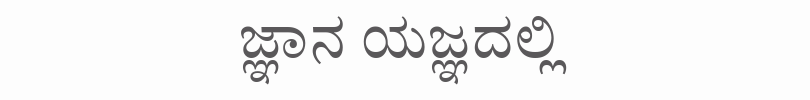ಜ್ಞಾನ ಯಜ್ಞದಲ್ಲಿ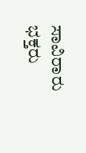ಸಾವಿರಾರು ಭಕ್ತರು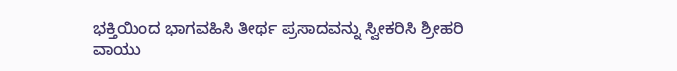ಭಕ್ತಿಯಿಂದ ಭಾಗವಹಿಸಿ ತೀರ್ಥ ಪ್ರಸಾದವನ್ನು ಸ್ವೀಕರಿಸಿ ಶ್ರೀಹರಿ ವಾಯು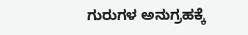ಗುರುಗಳ ಅನುಗ್ರಹಕ್ಕೆ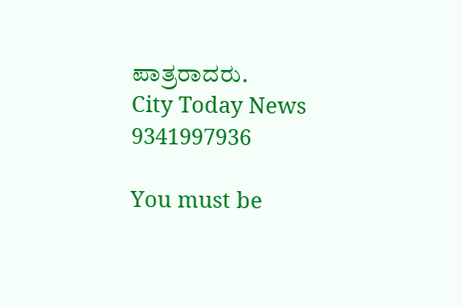ಪಾತ್ರರಾದರು.
City Today News 9341997936

You must be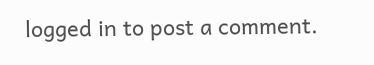logged in to post a comment.